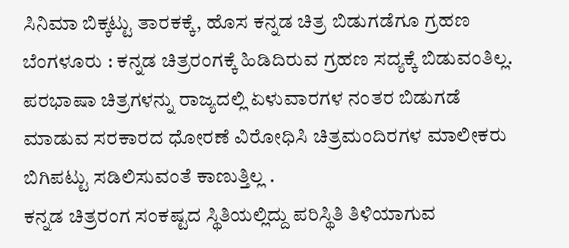ಸಿನಿಮಾ ಬಿಕ್ಕಟ್ಟು ತಾರಕಕ್ಕೆ, ಹೊಸ ಕನ್ನಡ ಚಿತ್ರ ಬಿಡುಗಡೆಗೂ ಗ್ರಹಣ
ಬೆಂಗಳೂರು : ಕನ್ನಡ ಚಿತ್ರರಂಗಕ್ಕೆ ಹಿಡಿದಿರುವ ಗ್ರಹಣ ಸದ್ಯಕ್ಕೆ ಬಿಡುವಂತಿಲ್ಲ. ಪರಭಾಷಾ ಚಿತ್ರಗಳನ್ನು ರಾಜ್ಯದಲ್ಲಿ ಏಳುವಾರಗಳ ನಂತರ ಬಿಡುಗಡೆ ಮಾಡುವ ಸರಕಾರದ ಧೋರಣೆ ವಿರೋಧಿಸಿ ಚಿತ್ರಮಂದಿರಗಳ ಮಾಲೀಕರು ಬಿಗಿಪಟ್ಟು ಸಡಿಲಿಸುವಂತೆ ಕಾಣುತ್ತಿಲ್ಲ .
ಕನ್ನಡ ಚಿತ್ರರಂಗ ಸಂಕಷ್ಟದ ಸ್ಥಿತಿಯಲ್ಲಿದ್ದು ಪರಿಸ್ಥಿತಿ ತಿಳಿಯಾಗುವ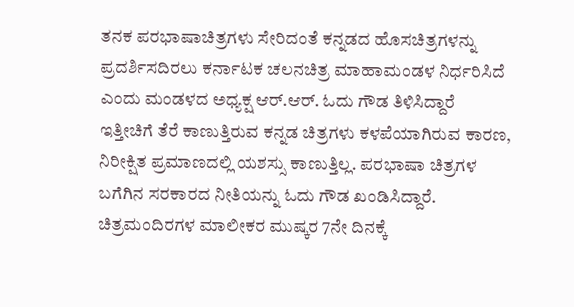ತನಕ ಪರಭಾಷಾಚಿತ್ರಗಳು ಸೇರಿದಂತೆ ಕನ್ನಡದ ಹೊಸಚಿತ್ರಗಳನ್ನು ಪ್ರದರ್ಶಿಸದಿರಲು ಕರ್ನಾಟಕ ಚಲನಚಿತ್ರ ಮಾಹಾಮಂಡಳ ನಿರ್ಧರಿಸಿದೆ ಎಂದು ಮಂಡಳದ ಅಧ್ಯಕ್ಷ ಆರ್.ಆರ್. ಓದು ಗೌಡ ತಿಳಿಸಿದ್ದಾರೆ
ಇತ್ತೀಚಿಗೆ ತೆರೆ ಕಾಣುತ್ತಿರುವ ಕನ್ನಡ ಚಿತ್ರಗಳು ಕಳಪೆಯಾಗಿರುವ ಕಾರಣ, ನಿರೀಕ್ಷಿತ ಪ್ರಮಾಣದಲ್ಲಿ ಯಶಸ್ಸು ಕಾಣುತ್ತಿಲ್ಲ. ಪರಭಾಷಾ ಚಿತ್ರಗಳ ಬಗೆಗಿನ ಸರಕಾರದ ನೀತಿಯನ್ನು ಓದು ಗೌಡ ಖಂಡಿಸಿದ್ದಾರೆ.
ಚಿತ್ರಮಂದಿರಗಳ ಮಾಲೀಕರ ಮುಷ್ಕರ 7ನೇ ದಿನಕ್ಕೆ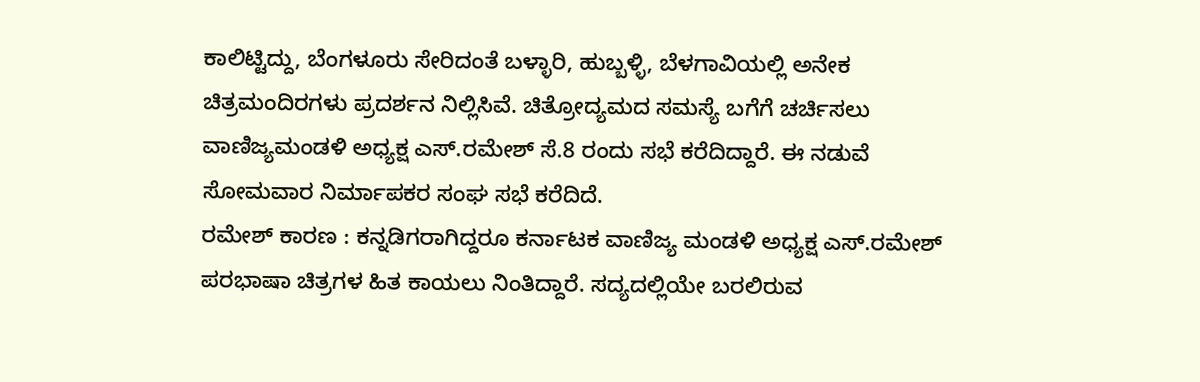ಕಾಲಿಟ್ಟಿದ್ದು, ಬೆಂಗಳೂರು ಸೇರಿದಂತೆ ಬಳ್ಳಾರಿ, ಹುಬ್ಬಳ್ಳಿ, ಬೆಳಗಾವಿಯಲ್ಲಿ ಅನೇಕ ಚಿತ್ರಮಂದಿರಗಳು ಪ್ರದರ್ಶನ ನಿಲ್ಲಿಸಿವೆ. ಚಿತ್ರೋದ್ಯಮದ ಸಮಸ್ಯೆ ಬಗೆಗೆ ಚರ್ಚಿಸಲು ವಾಣಿಜ್ಯಮಂಡಳಿ ಅಧ್ಯಕ್ಷ ಎಸ್.ರಮೇಶ್ ಸೆ.8 ರಂದು ಸಭೆ ಕರೆದಿದ್ದಾರೆ. ಈ ನಡುವೆ ಸೋಮವಾರ ನಿರ್ಮಾಪಕರ ಸಂಘ ಸಭೆ ಕರೆದಿದೆ.
ರಮೇಶ್ ಕಾರಣ : ಕನ್ನಡಿಗರಾಗಿದ್ದರೂ ಕರ್ನಾಟಕ ವಾಣಿಜ್ಯ ಮಂಡಳಿ ಅಧ್ಯಕ್ಷ ಎಸ್.ರಮೇಶ್ ಪರಭಾಷಾ ಚಿತ್ರಗಳ ಹಿತ ಕಾಯಲು ನಿಂತಿದ್ದಾರೆ. ಸದ್ಯದಲ್ಲಿಯೇ ಬರಲಿರುವ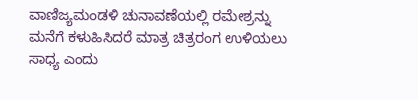ವಾಣಿಜ್ಯಮಂಡಳಿ ಚುನಾವಣೆಯಲ್ಲಿ ರಮೇಶ್ರನ್ನು ಮನೆಗೆ ಕಳುಹಿಸಿದರೆ ಮಾತ್ರ ಚಿತ್ರರಂಗ ಉಳಿಯಲು ಸಾಧ್ಯ ಎಂದು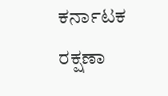ಕರ್ನಾಟಕ ರಕ್ಷಣಾ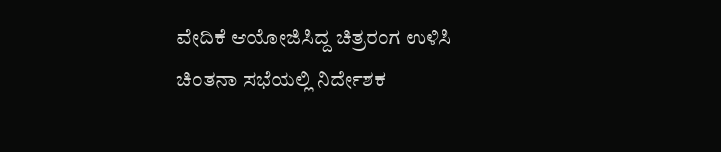ವೇದಿಕೆ ಆಯೋಜಿಸಿದ್ದ ಚಿತ್ರರಂಗ ಉಳಿಸಿ ಚಿಂತನಾ ಸಭೆಯಲ್ಲಿ ನಿರ್ದೇಶಕ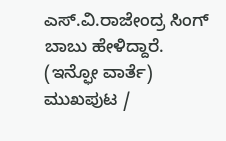ಎಸ್.ವಿ.ರಾಜೇಂದ್ರ ಸಿಂಗ್ ಬಾಬು ಹೇಳಿದ್ದಾರೆ.
(ಇನ್ಫೋ ವಾರ್ತೆ)
ಮುಖಪುಟ /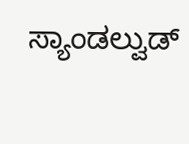ಸ್ಯಾಂಡಲ್ವುಡ್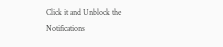Click it and Unblock the Notifications